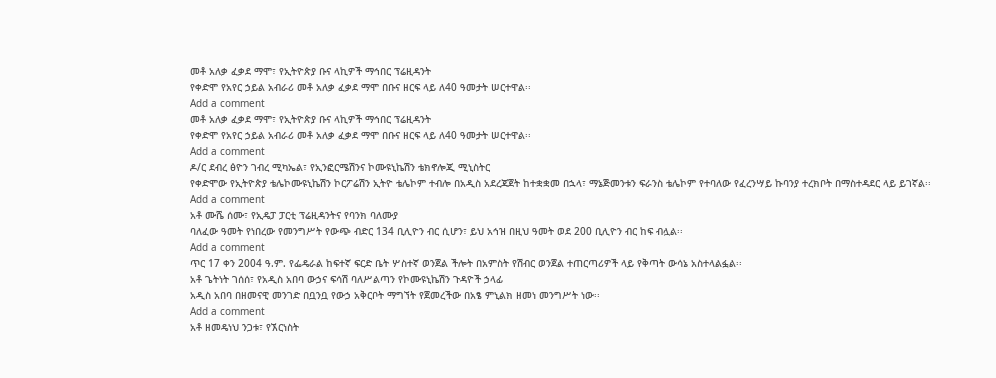መቶ አለቃ ፈቃደ ማሞ፣ የኢትዮጵያ ቡና ላኪዎች ማኅበር ፕሬዚዳንት
የቀድሞ የአየር ኃይል አብራሪ መቶ አለቃ ፈቃደ ማሞ በቡና ዘርፍ ላይ ለ40 ዓመታት ሠርተዋል፡፡
Add a comment
መቶ አለቃ ፈቃደ ማሞ፣ የኢትዮጵያ ቡና ላኪዎች ማኅበር ፕሬዚዳንት
የቀድሞ የአየር ኃይል አብራሪ መቶ አለቃ ፈቃደ ማሞ በቡና ዘርፍ ላይ ለ40 ዓመታት ሠርተዋል፡፡
Add a comment
ዶ/ር ደብረ ፅዮን ገብረ ሚካኤል፣ የኢንፎርሜሽንና ኮሙዩኒኬሽን ቴክኖሎጂ ሚኒስትር
የቀድሞው የኢትዮጵያ ቴሌኮሙዩኒኬሽን ኮርፖሬሽን ኢትዮ ቴሌኮም ተብሎ በአዲስ አደረጃጀት ከተቋቋመ በኋላ፣ ማኔጅመንቱን ፍራንስ ቴሌኮም የተባለው የፈረንሣይ ኩባንያ ተረክቦት በማስተዳደር ላይ ይገኛል፡፡
Add a comment
አቶ ሙሼ ሰሙ፣ የኢዴፓ ፓርቲ ፕሬዚዳንትና የባንክ ባለሙያ
ባለፈው ዓመት የነበረው የመንግሥት የውጭ ብድር 134 ቢሊዮን ብር ሲሆን፣ ይህ አኅዝ በዚህ ዓመት ወደ 200 ቢሊዮን ብር ከፍ ብሏል፡፡
Add a comment
ጥር 17 ቀን 2004 ዓ.ም. የፌዴራል ከፍተኛ ፍርድ ቤት ሦስተኛ ወንጀል ችሎት በአምስት የሽብር ወንጀል ተጠርጣሪዎች ላይ የቅጣት ውሳኔ አስተላልፏል፡፡
አቶ ጌትነት ገሰሰ፣ የአዲስ አበባ ውኃና ፍሳሽ ባለሥልጣን የኮሙዩኒኬሽን ጉዳዮች ኃላፊ
አዲስ አበባ በዘመናዊ መንገድ በቧንቧ የውኃ አቅርቦት ማግኘት የጀመረችው በአፄ ምኒልክ ዘመነ መንግሥት ነው፡፡
Add a comment
አቶ ዘመዴነህ ንጋቱ፣ የኧርነስት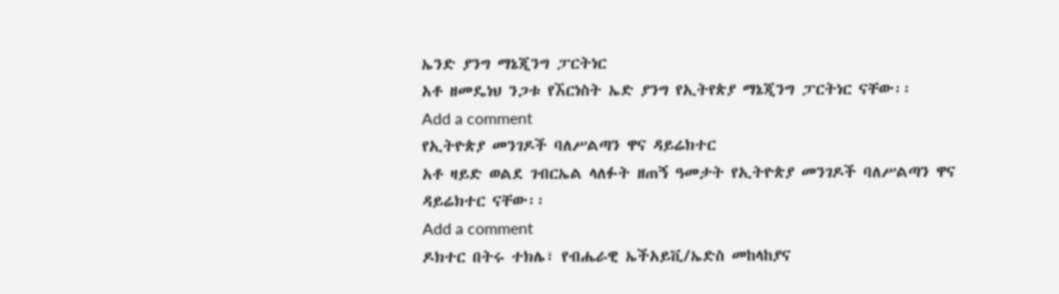ኤንድ ያንግ ማኔጂንግ ፓርትነር
አቶ ዘመዴነህ ንጋቱ የኧርነስት ኤድ ያንግ የኢትየጵያ ማኔጂንግ ፓርትነር ናቸው፡፡
Add a comment
የኢትዮጵያ መንገዶች ባለሥልጣን ዋና ዳይሬክተር
አቶ ዛይድ ወልደ ገብርኤል ላለፉት ዘጠኝ ዓመታት የኢትዮጵያ መንገዶች ባለሥልጣን ዋና ዳይሬክተር ናቸው፡፡
Add a comment
ዶክተር በትሩ ተክሌ፣ የብሔራዊ ኤችአይቪ/ኤድስ መከላከያና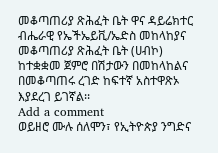መቆጣጠሪያ ጽሕፈት ቤት ዋና ዳይሬክተር
ብሔራዊ የኤችኤይቪ/ኤድስ መከላከያና መቆጣጠሪያ ጽሕፈት ቤት (ሀብኮ) ከተቋቋመ ጀምሮ በሽታውን በመከላከልና በመቆጣጠሩ ረገድ ከፍተኛ አስተዋጽኦ እያደረገ ይገኛል፡፡
Add a comment
ወይዘሮ ሙሉ ሰለሞን፣ የኢትዮጵያ ንግድና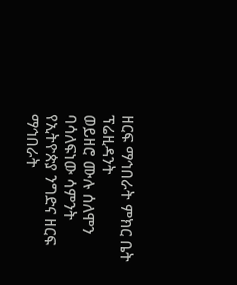ዘርፍ ማኅበራት ምክር ቤት ፕሬዚዳንት
ወይዘሮ ሙሉ ሰለሞን ባሳለፍነው ሳምንት የኢትዮጵያ ንግድና ዘርፍ ማኅበራት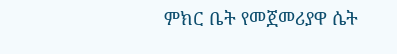ምክር ቤት የመጀመሪያዋ ሴት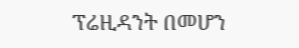ፕሬዚዳንት በመሆን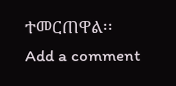ተመርጠዋል፡፡
Add a comment